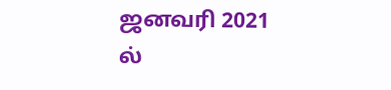ஜனவரி 2021 ல்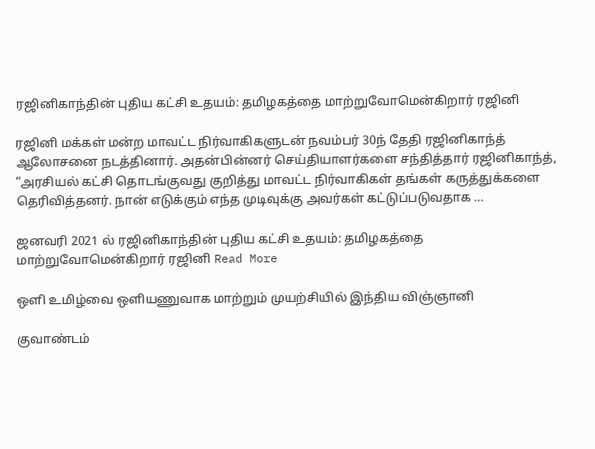ரஜினிகாந்தின் புதிய கட்சி உதயம்: தமிழகத்தை மாற்றுவோமென்கிறார் ரஜினி

ரஜினி மக்கள் மன்ற மாவட்ட நிர்வாகிகளுடன் நவம்பர் 30ந் தேதி ரஜினிகாந்த் ஆலோசனை நடத்தினார். அதன்பின்னர் செய்தியாளர்களை சந்தித்தார் ரஜினிகாந்த், “அரசியல் கட்சி தொடங்குவது குறித்து மாவட்ட நிர்வாகிகள் தங்கள் கருத்துக்களை தெரிவித்தனர். நான் எடுக்கும் எந்த முடிவுக்கு அவர்கள் கட்டுப்படுவதாக …

ஜனவரி 2021 ல் ரஜினிகாந்தின் புதிய கட்சி உதயம்: தமிழகத்தை மாற்றுவோமென்கிறார் ரஜினி Read More

ஒளி உமிழ்வை ஒளியணுவாக மாற்றும் முயற்சியில் இந்திய விஞ்ஞானி

குவாண்டம்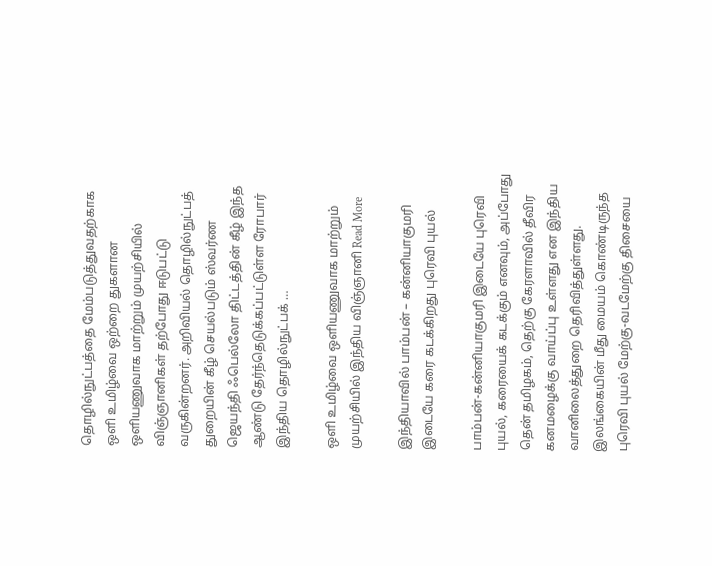தொழில்நுட்பத்தை மேம்படுத்துவதற்காக ஒளி உமிழ்வை ஒற்றை துகளான ஒளியணுவாக மாற்றும் முயற்சியில் விஞ்ஞானிகள் தற்போது ஈடுபட்டு வருகின்றனர். அறிவியல் தொழில்நுட்பத் துறையின் கீழ் செயல்படும் ஸ்வர்ண ஜெயந்தி ஃபெல்லோ திட்டத்தின் கீழ் இந்த ஆண்டு தேர்ந்தெடுக்கப்பட்டுள்ள ரோபார் இந்திய தொழில்நுட்பக் …

ஒளி உமிழ்வை ஒளியணுவாக மாற்றும் முயற்சியில் இந்திய விஞ்ஞானி Read More

இந்தியாவில் பாம்பன் – கன்னியாகுமரி இடையே கரை கடக்கிறது புரெவி புயல்

பாம்பன்-கன்னியாகுமரி இடையே புரெவி புயல், கரையைக் கடக்கும் எனவும், அப்போது தென் தமிழகம், தெற்கு கேரளாவில் தீவிர கனமழைக்கு வாய்ப்பு உள்ளது என இந்திய வானிலைத்துறை தெரிவித்துள்ளது. இலங்கையின் மீது மையம் கொண்டிருந்த புரெவி புயல் மேற்கு-வடமேற்கு திசையை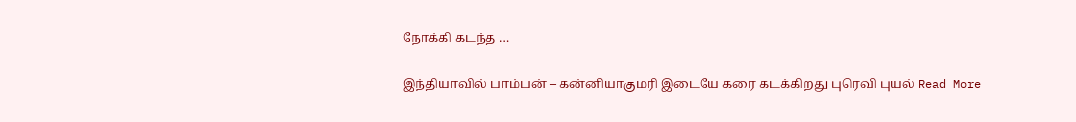நோக்கி கடந்த …

இந்தியாவில் பாம்பன் – கன்னியாகுமரி இடையே கரை கடக்கிறது புரெவி புயல் Read More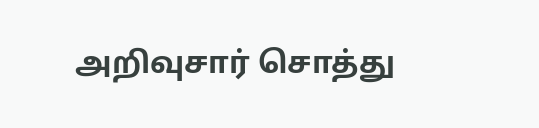அறிவுசார் சொத்து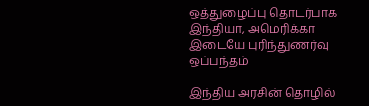ஒத்துழைப்பு தொடர்பாக இந்தியா, அமெரிக்கா இடையே புரிந்துணர்வு ஒப்பந்தம்

இந்திய அரசின் தொழில்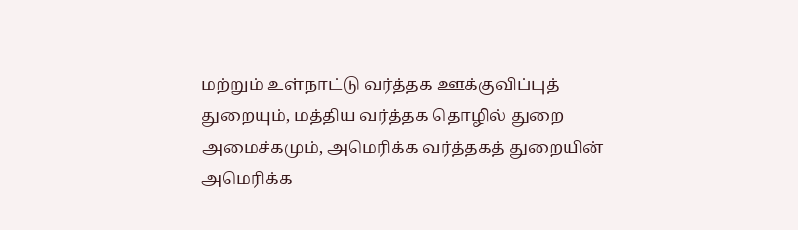மற்றும் உள்நாட்டு வர்த்தக ஊக்குவிப்புத் துறையும், மத்திய வர்த்தக தொழில் துறை அமைச்கமும், அமெரிக்க வர்த்தகத் துறையின் அமெரிக்க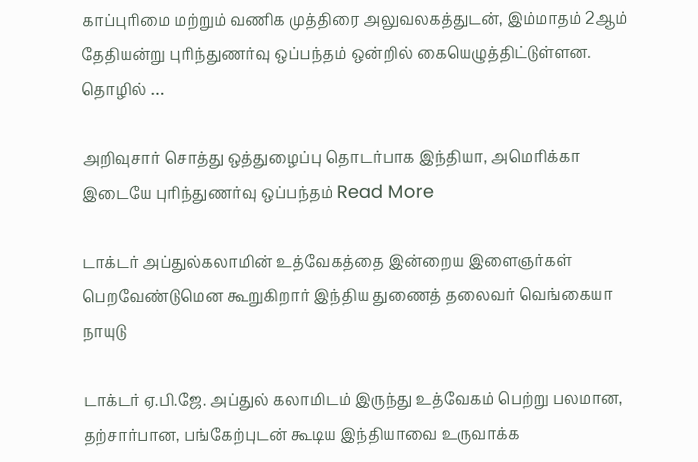காப்புரிமை மற்றும் வணிக முத்திரை அலுவலகத்துடன், இம்மாதம் 2ஆம் தேதியன்று புரிந்துணர்வு ஒப்பந்தம் ஒன்றில் கையெழுத்திட்டுள்ளன. தொழில் …

அறிவுசார் சொத்து ஒத்துழைப்பு தொடர்பாக இந்தியா, அமெரிக்கா இடையே புரிந்துணர்வு ஒப்பந்தம் Read More

டாக்டர் அப்துல்கலாமின் உத்வேகத்தை இன்றைய இளைஞர்கள் பெறவேண்டுமென கூறுகிறார் இந்திய துணைத் தலைவர் வெங்கையா நாயுடு

டாக்டர் ஏ.பி.ஜே. அப்துல் கலாமிடம் இருந்து உத்வேகம் பெற்று பலமான, தற்சார்பான, பங்கேற்புடன் கூடிய இந்தியாவை உருவாக்க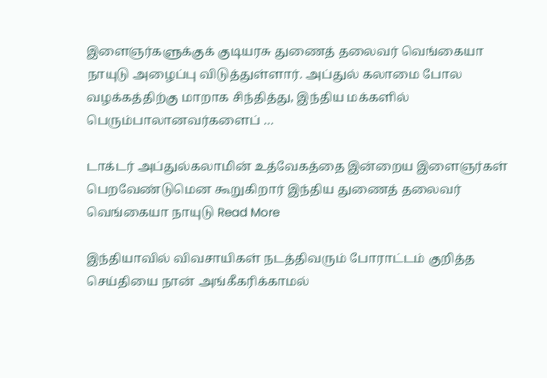இளைஞர்களுக்குக் குடியரசு துணைத் தலைவர் வெங்கையா நாயுடு அழைப்பு விடுத்துள்ளார். அப்துல் கலாமை போல வழக்கத்திற்கு மாறாக சிந்தித்து, இந்திய மக்களில் பெரும்பாலானவர்களைப் …

டாக்டர் அப்துல்கலாமின் உத்வேகத்தை இன்றைய இளைஞர்கள் பெறவேண்டுமென கூறுகிறார் இந்திய துணைத் தலைவர் வெங்கையா நாயுடு Read More

இந்தியாவில் விவசாயிகள் நடத்திவரும் போராட்டம் குறித்த செய்தியை நான் அங்கீகரிக்காமல்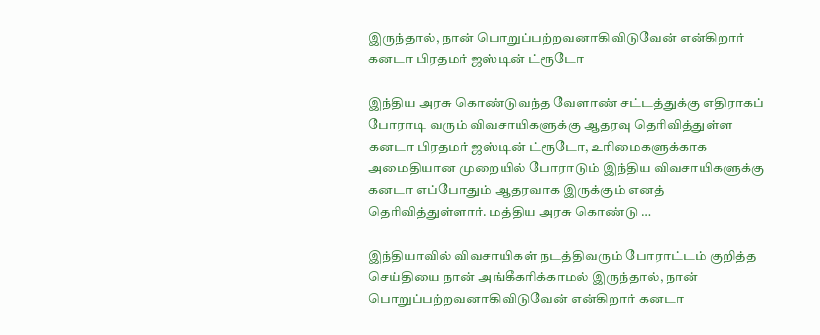இருந்தால், நான் பொறுப்பற்றவனாகிவிடுவேன் என்கிறார் கனடா பிரதமர் ஜஸ்டின் ட்ரூடோ

இந்திய அரசு கொண்டுவந்த வேளாண் சட்டத்துக்கு எதிராகப் போராடி வரும் விவசாயிகளுக்கு ஆதரவு தெரிவித்துள்ள கனடா பிரதமர் ஜஸ்டின் ட்ரூடோ, உரிமைகளுக்காக அமைதியான முறையில் போராடும் இந்திய விவசாயிகளுக்கு கனடா எப்போதும் ஆதரவாக இருக்கும் எனத் தெரிவித்துள்ளார். மத்திய அரசு கொண்டு …

இந்தியாவில் விவசாயிகள் நடத்திவரும் போராட்டம் குறித்த செய்தியை நான் அங்கீகரிக்காமல் இருந்தால், நான் பொறுப்பற்றவனாகிவிடுவேன் என்கிறார் கனடா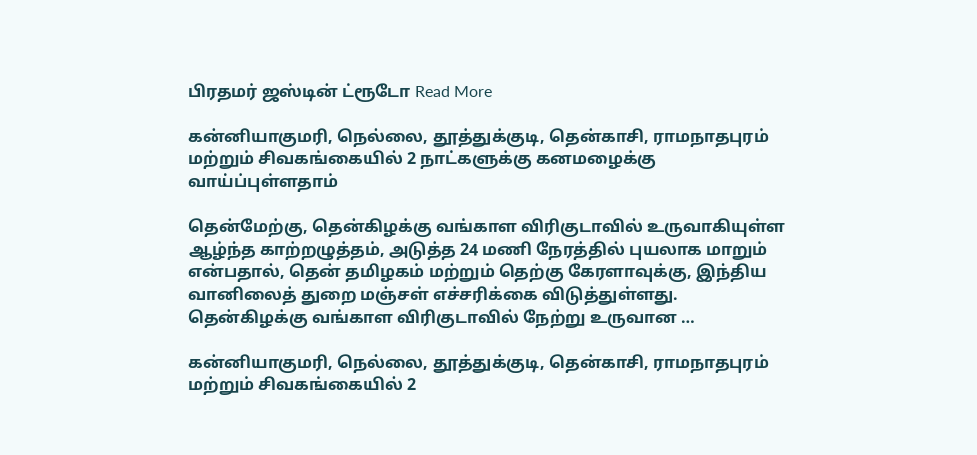பிரதமர் ஜஸ்டின் ட்ரூடோ Read More

கன்னியாகுமரி, நெல்லை, தூத்துக்குடி, தென்காசி, ராமநாதபுரம் மற்றும் சிவகங்கையில் 2 நாட்களுக்கு கனமழைக்கு வாய்ப்புள்ளதாம்

தென்மேற்கு, தென்கிழக்கு வங்காள விரிகுடாவில் உருவாகியுள்ள ஆழ்ந்த காற்றழுத்தம், அடுத்த 24 மணி நேரத்தில் புயலாக மாறும் என்பதால், தென் தமிழகம் மற்றும் தெற்கு கேரளாவுக்கு, இந்திய வானிலைத் துறை மஞ்சள் எச்சரிக்கை விடுத்துள்ளது. தென்கிழக்கு வங்காள விரிகுடாவில் நேற்று உருவான …

கன்னியாகுமரி, நெல்லை, தூத்துக்குடி, தென்காசி, ராமநாதபுரம் மற்றும் சிவகங்கையில் 2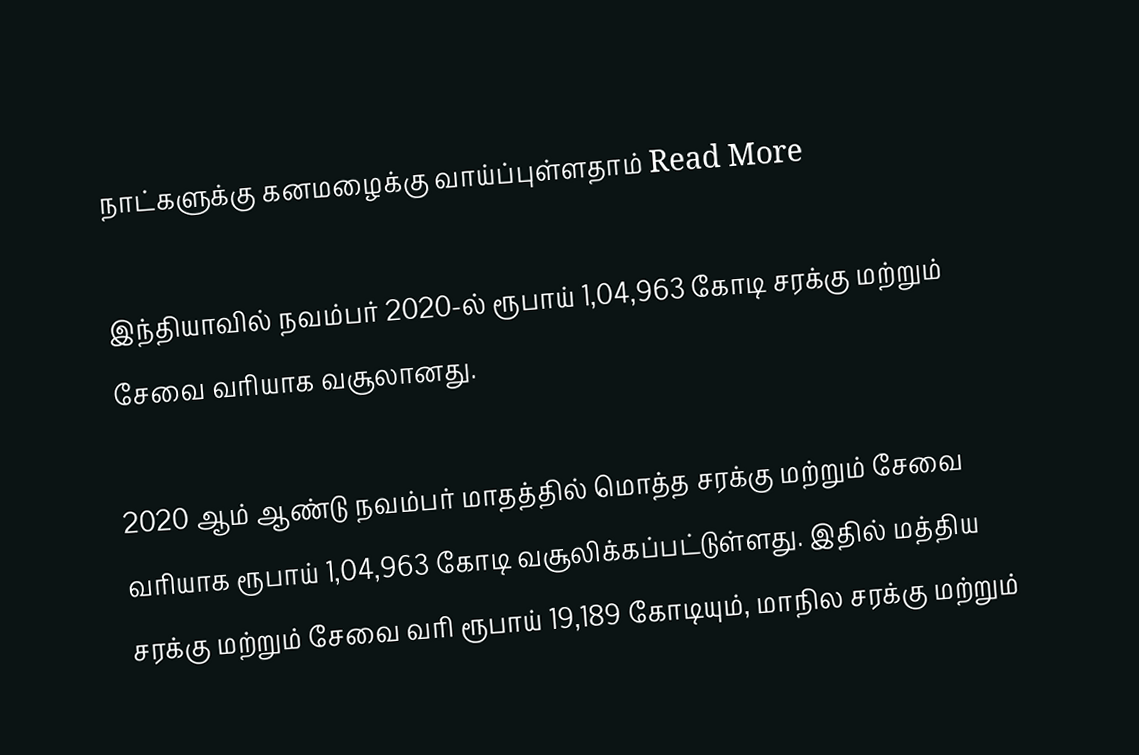நாட்களுக்கு கனமழைக்கு வாய்ப்புள்ளதாம் Read More

இந்தியாவில் நவம்பர் 2020-ல் ரூபாய் 1,04,963 கோடி சரக்கு மற்றும் சேவை வரியாக வசூலானது.

2020 ஆம் ஆண்டு நவம்பர் மாதத்தில் மொத்த சரக்கு மற்றும் சேவை வரியாக ரூபாய் 1,04,963 கோடி வசூலிக்கப்பட்டுள்ளது. இதில் மத்திய சரக்கு மற்றும் சேவை வரி ரூபாய் 19,189 கோடியும், மாநில சரக்கு மற்றும்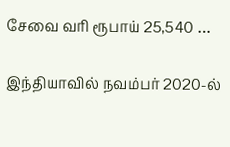சேவை வரி ரூபாய் 25,540 …

இந்தியாவில் நவம்பர் 2020-ல்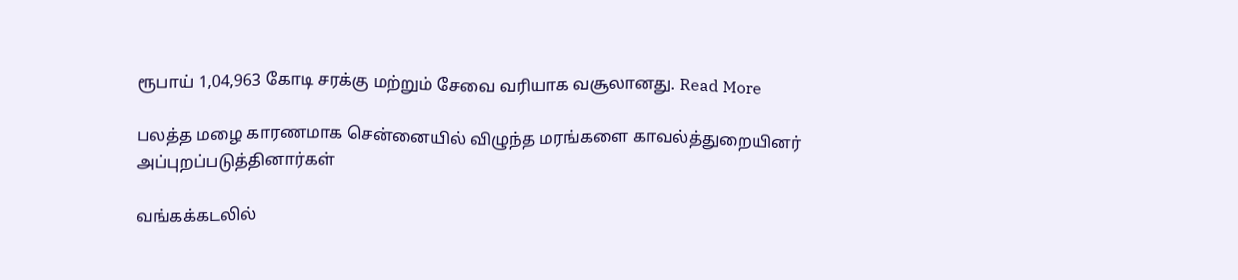ரூபாய் 1,04,963 கோடி சரக்கு மற்றும் சேவை வரியாக வசூலானது. Read More

பலத்த மழை காரணமாக சென்னையில் விழுந்த மரங்களை காவல்த்துறையினர் அப்புறப்படுத்தினார்கள்

வங்கக்கடலில்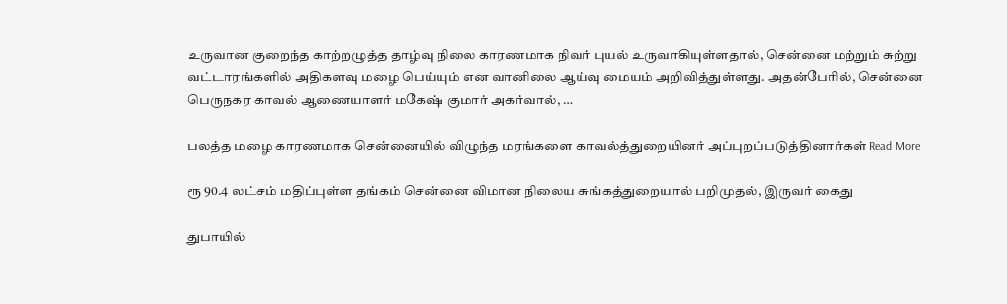உருவான குறைந்த காற்றழுத்த தாழ்வு நிலை காரணமாக நிவர் புயல் உருவாகியுள்ளதால், சென்னை மற்றும் சுற்று வட்டாரங்களில் அதிகளவு மழை பெய்யும் என வானிலை ஆய்வு மையம் அறிவித்துள்ளது. அதன்பேரில், சென்னை பெருநகர காவல் ஆணையாளர் மகேஷ் குமார் அகர்வால், …

பலத்த மழை காரணமாக சென்னையில் விழுந்த மரங்களை காவல்த்துறையினர் அப்புறப்படுத்தினார்கள் Read More

ரூ 90.4 லட்சம் மதிப்புள்ள தங்கம் சென்னை விமான நிலைய சுங்கத்துறையால் பறிமுதல், இருவர் கைது

துபாயில்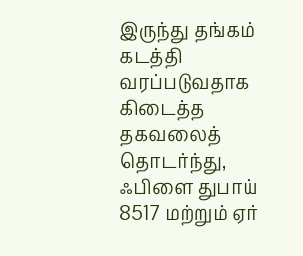இருந்து தங்கம் கடத்தி வரப்படுவதாக கிடைத்த தகவலைத் தொடர்ந்து, ஃபிளை துபாய் 8517 மற்றும் ஏர்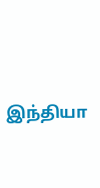இந்தியா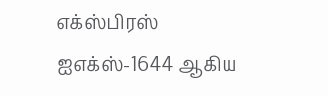எக்ஸ்பிரஸ் ஐஎக்ஸ்-1644 ஆகிய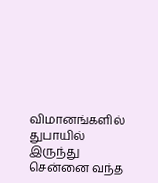விமானங்களில் துபாயில் இருந்து சென்னை வந்த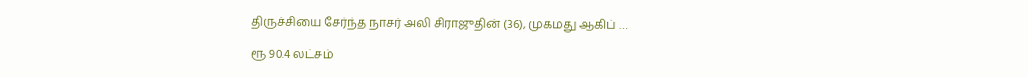திருச்சியை சேர்ந்த நாசர் அலி சிராஜுதின் (36), முகமது ஆகிப் …

ரூ 90.4 லட்சம்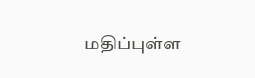மதிப்புள்ள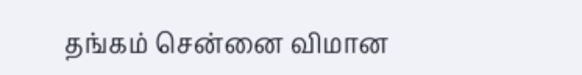தங்கம் சென்னை விமான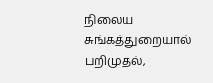நிலைய சுங்கத்துறையால் பறிமுதல்,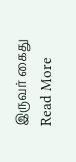இருவர் கைது Read More